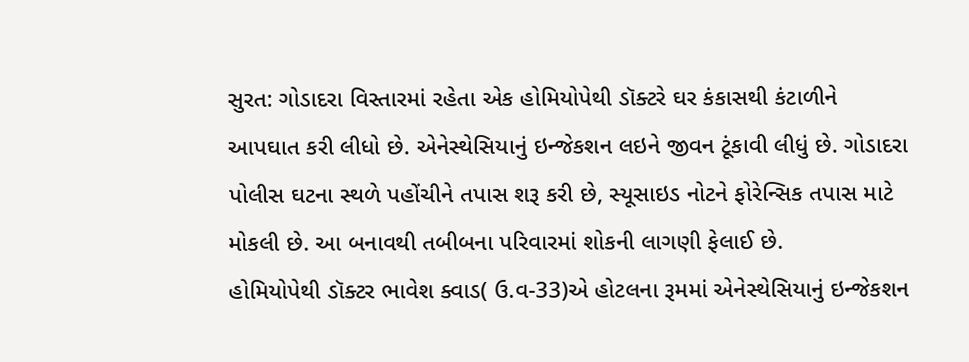સુરત: ગોડાદરા વિસ્તારમાં રહેતા એક હોમિયોપેથી ડૉક્ટરે ઘર કંકાસથી કંટાળીને આપઘાત કરી લીધો છે. એનેસ્થેસિયાનું ઇન્જેકશન લઇને જીવન ટૂંકાવી લીધું છે. ગોડાદરા પોલીસ ઘટના સ્થળે પહોંચીને તપાસ શરૂ કરી છે, સ્યૂસાઇડ નોટને ફોરેન્સિક તપાસ માટે મોકલી છે. આ બનાવથી તબીબના પરિવારમાં શોકની લાગણી ફેલાઈ છે.
હોમિયોપેથી ડૉક્ટર ભાવેશ ક્વાડ( ઉ.વ-33)એ હોટલના રૂમમાં એનેસ્થેસિયાનું ઇન્જેકશન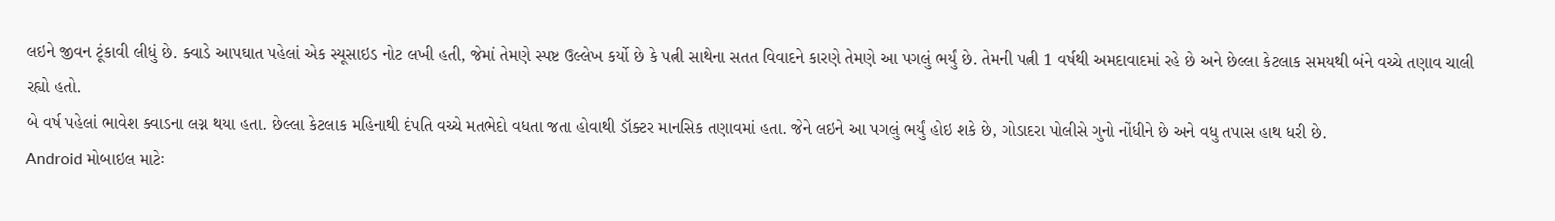લઇને જીવન ટૂંકાવી લીધું છે. ક્વાડે આપઘાત પહેલાં એક સ્યૂસાઇડ નોટ લખી હતી, જેમાં તેમણે સ્પષ્ટ ઉલ્લેખ કર્યો છે કે પત્ની સાથેના સતત વિવાદને કારણે તેમણે આ પગલું ભર્યું છે. તેમની પત્ની 1 વર્ષથી અમદાવાદમાં રહે છે અને છેલ્લા કેટલાક સમયથી બંને વચ્ચે તણાવ ચાલી રહ્યો હતો.
બે વર્ષ પહેલાં ભાવેશ ક્વાડના લગ્ન થયા હતા. છેલ્લા કેટલાક મહિનાથી દંપતિ વચ્ચે મતભેદો વધતા જતા હોવાથી ડૉક્ટર માનસિક તણાવમાં હતા. જેને લઇને આ પગલું ભર્યું હોઇ શકે છે, ગોડાદરા પોલીસે ગુનો નોંધીને છે અને વધુ તપાસ હાથ ધરી છે.
Android મોબાઇલ માટેઃ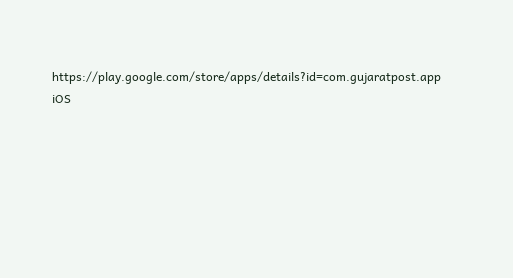https://play.google.com/store/apps/details?id=com.gujaratpost.app
iOS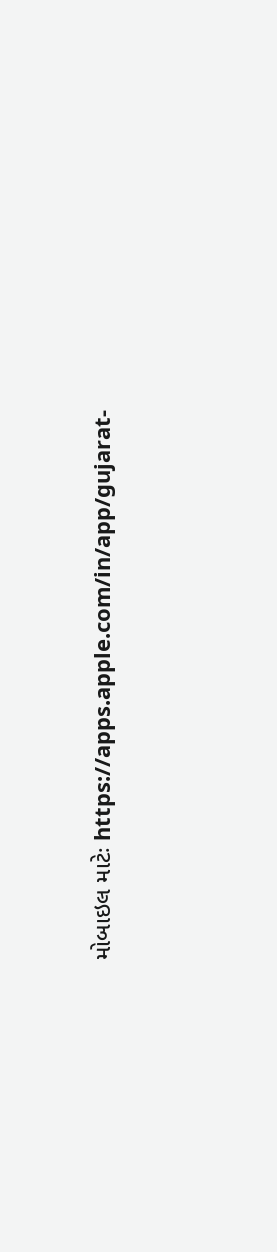મોબાઇલ માટેઃ https://apps.apple.com/in/app/gujarat-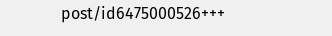post/id6475000526+++